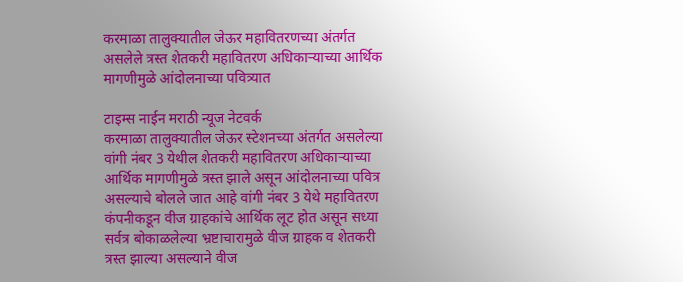करमाळा तालुक्यातील जेऊर महावितरणच्या अंतर्गत असलेले त्रस्त शेतकरी महावितरण अधिकाऱ्याच्या आर्थिक मागणीमुळे आंदोलनाच्या पवित्र्यात

टाइम्स नाईन मराठी न्यूज नेटवर्क
करमाळा तालुक्यातील जेऊर स्टेशनच्या अंतर्गत असलेल्या वांगी नंबर 3 येथील शेतकरी महावितरण अधिकाऱ्याच्या आर्थिक मागणीमुळे त्रस्त झाले असून आंदोलनाच्या पवित्र असल्याचे बोलले जात आहे वांगी नंबर 3 येथे महावितरण कंपनीकडून वीज ग्राहकांचे आर्थिक लूट होत असून सध्या सर्वत्र बोकाळलेल्या भ्रष्टाचारामुळे वीज ग्राहक व शेतकरी त्रस्त झाल्या असल्याने वीज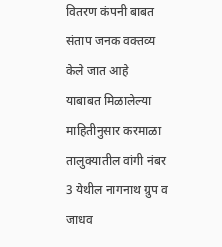वितरण कंपनी बाबत संताप जनक वक्तव्य केले जात आहे
याबाबत मिळालेल्या माहितीनुसार करमाळा तालुक्यातील वांगी नंबर 3 येथील नागनाथ ग्रुप व जाधव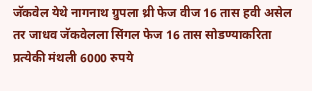जॅकवेल येथे नागनाथ ग्रुपला थ्री फेज वीज 16 तास हवी असेल तर जाधव जॅकवेलला सिंगल फेज 16 तास सोडण्याकरिता प्रत्येकी मंथली 6000 रुपये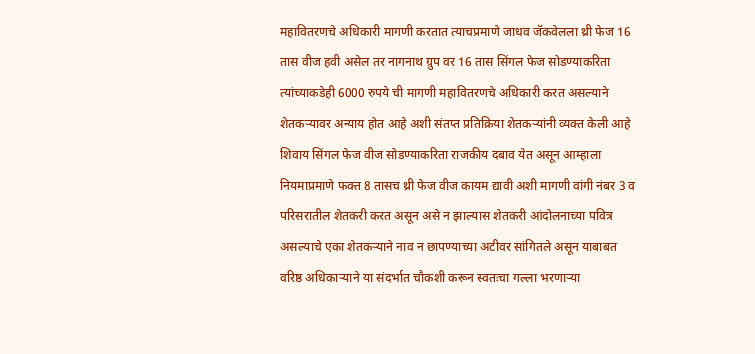महावितरणचे अधिकारी मागणी करतात त्याचप्रमाणे जाधव जॅकवेलला थ्री फेज 16 तास वीज हवी असेल तर नागनाथ ग्रुप वर 16 तास सिंगल फेज सोडण्याकरिता त्यांच्याकडेही 6000 रुपये ची मागणी महावितरणचे अधिकारी करत असल्याने शेतकऱ्यावर अन्याय होत आहे अशी संतप्त प्रतिक्रिया शेतकऱ्यांनी व्यक्त केली आहे
शिवाय सिंगल फेज वीज सोडण्याकरिता राजकीय दबाव येत असून आम्हाला नियमाप्रमाणे फक्त 8 तासच थ्री फेज वीज कायम द्यावी अशी मागणी वांगी नंबर 3 व परिसरातील शेतकरी करत असून असे न झाल्यास शेतकरी आंदोलनाच्या पवित्र असल्याचे एका शेतकऱ्याने नाव न छापण्याच्या अटीवर सांगितले असून याबाबत वरिष्ठ अधिकाऱ्याने या संदर्भात चौकशी करून स्वतःचा गल्ला भरणाऱ्या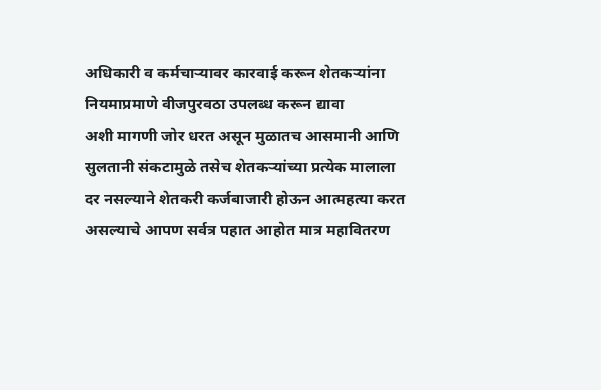अधिकारी व कर्मचाऱ्यावर कारवाई करून शेतकऱ्यांना नियमाप्रमाणे वीजपुरवठा उपलब्ध करून द्यावा
अशी मागणी जोर धरत असून मुळातच आसमानी आणि सुलतानी संकटामुळे तसेच शेतकऱ्यांच्या प्रत्येक मालाला दर नसल्याने शेतकरी कर्जबाजारी होऊन आत्महत्या करत असल्याचे आपण सर्वत्र पहात आहोत मात्र महावितरण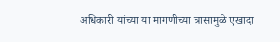अधिकारी यांच्या या मागणीच्या त्रासामुळे एखादा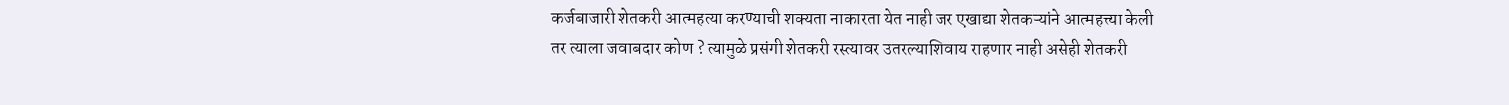कर्जबाजारी शेतकरी आत्महत्या करण्याची शक्यता नाकारता येत नाही जर एखाद्या शेतकऱ्यांने आत्महत्त्या केली तर त्याला जवाबदार कोण ? त्यामुळे प्रसंगी शेतकरी रस्त्यावर उतरल्याशिवाय राहणार नाही असेही शेतकरी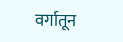वर्गातून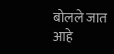बोलले जात आहे